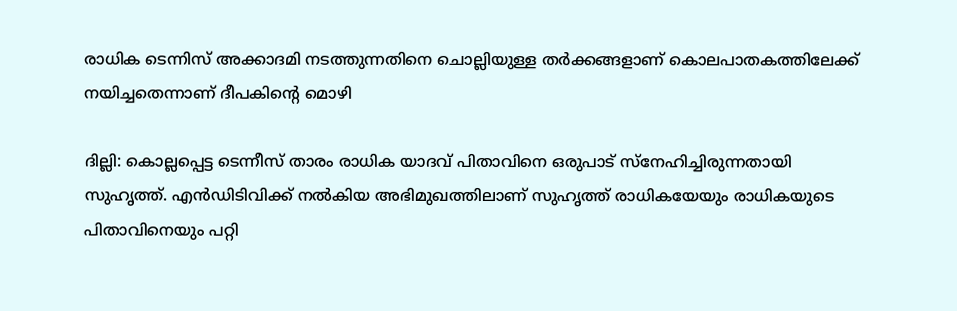രാധിക ടെന്നിസ് അക്കാദമി നടത്തുന്നതിനെ ചൊല്ലിയുള്ള തർക്കങ്ങളാണ് കൊലപാതകത്തിലേക്ക് നയിച്ചതെന്നാണ് ദീപകിന്‍റെ മൊഴി

ദില്ലി: കൊല്ലപ്പെട്ട ടെന്നീസ് താരം രാധിക യാദവ് പിതാവിനെ ഒരുപാട് സ്നേഹിച്ചിരുന്നതായി സുഹൃത്ത്. എന്‍ഡിടിവിക്ക് നല്‍കിയ അഭിമുഖത്തിലാണ് സുഹൃത്ത് രാധികയേയും രാധികയുടെ പിതാവിനെയും പറ്റി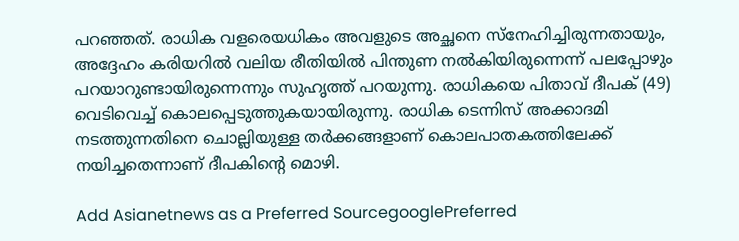പറഞ്ഞത്. രാധിക വളരെയധികം അവളുടെ അച്ഛനെ സ്നേഹിച്ചിരുന്നതായും, അദ്ദേഹം കരിയറില്‍ വലിയ രീതിയില്‍ പിന്തുണ നല്‍കിയിരുന്നെന്ന് പലപ്പോഴും പറയാറുണ്ടായിരുന്നെന്നും സുഹൃത്ത് പറയുന്നു. രാധികയെ പിതാവ് ദീപക് (49) വെടിവെച്ച് കൊലപ്പെടുത്തുകയായിരുന്നു. രാധിക ടെന്നിസ് അക്കാദമി നടത്തുന്നതിനെ ചൊല്ലിയുള്ള തർക്കങ്ങളാണ് കൊലപാതകത്തിലേക്ക് നയിച്ചതെന്നാണ് ദീപകിന്‍റെ മൊഴി.

Add Asianetnews as a Preferred SourcegooglePreferred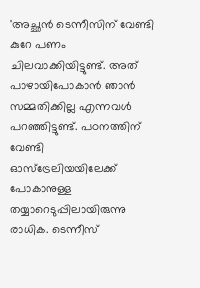'അച്ഛന്‍ ടെന്നീസിന് വേണ്ടി കുറേ പണം ചിലവാക്കിയിട്ടുണ്ട്. അത് പാഴായിപോകാന്‍ ഞാന്‍ സമ്മതിക്കില്ല എന്നവൾ പറഞ്ഞിട്ടുണ്ട്. പഠനത്തിന് വേണ്ടി ഓസ്ട്രേലിയയിലേക്ക് പോകാനുള്ള തയ്യാറെടുപ്പിലായിരുന്നു രാധിക. ടെന്നീസ്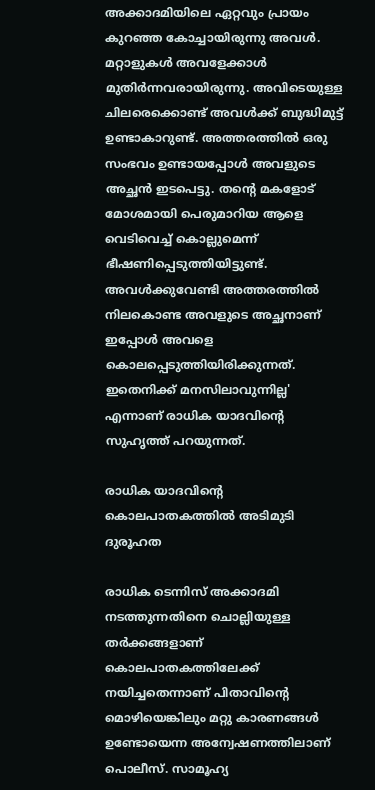അക്കാദമിയിലെ ഏറ്റവും പ്രായം കുറഞ്ഞ കോച്ചായിരുന്നു അവൾ. മറ്റാളുകൾ അവളേക്കാൾ മുതിര്‍ന്നവരായിരുന്നു. അവിടെയുള്ള ചിലരെക്കൊണ്ട് അവൾക്ക് ബുദ്ധിമുട്ട് ഉണ്ടാകാറുണ്ട്. അത്തരത്തില്‍ ഒരു സംഭവം ഉണ്ടായപ്പോൾ അവളുടെ അച്ഛന്‍ ഇടപെട്ടു. തന്‍റെ മകളോട് മോശമായി പെരുമാറിയ ആളെ വെടിവെച്ച് കൊല്ലുമെന്ന് ഭീഷണിപ്പെടുത്തിയിട്ടുണ്ട്. അവൾക്കുവേണ്ടി അത്തരത്തില്‍ നിലകൊണ്ട അവളുടെ അച്ഛനാണ് ഇപ്പോള്‍ അവളെ കൊലപ്പെടുത്തിയിരിക്കുന്നത്. ഇതെനിക്ക് മനസിലാവുന്നില്ല' എന്നാണ് രാധിക യാദവിന്‍റെ സുഹൃത്ത് പറയുന്നത്.

രാധിക യാദവിന്റെ കൊലപാതകത്തിൽ അടിമുടി ദുരൂഹത

രാധിക ടെന്നിസ് അക്കാദമി നടത്തുന്നതിനെ ചൊല്ലിയുള്ള തർക്കങ്ങളാണ് കൊലപാതകത്തിലേക്ക് നയിച്ചതെന്നാണ് പിതാവിന്റെ മൊഴിയെങ്കിലും മറ്റു കാരണങ്ങൾ ഉണ്ടോയെന്ന അന്വേഷണത്തിലാണ് പൊലീസ്. സാമൂഹ്യ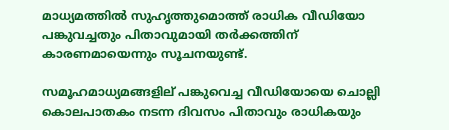മാധ്യമത്തിൽ സുഹൃത്തുമൊത്ത് രാധിക വീഡിയോ പങ്കുവച്ചതും പിതാവുമായി തർക്കത്തിന് കാരണമായെന്നും സൂചനയുണ്ട്.

സമൂഹമാധ്യമങ്ങളില് പങ്കുവെച്ച വീഡിയോയെ ചൊല്ലി കൊലപാതകം നടന്ന ദിവസം പിതാവും രാധികയും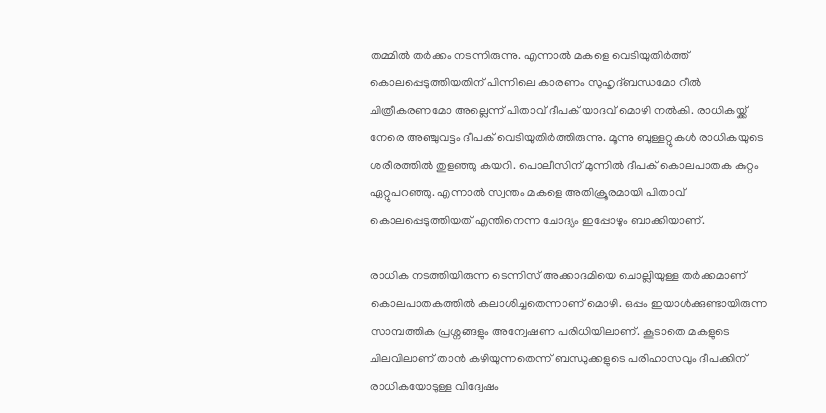തമ്മിൽ തർക്കം നടന്നിരുന്നു. എന്നാൽ മകളെ വെടിയുതിർത്ത് കൊലപ്പെടുത്തിയതിന് പിന്നിലെ കാരണം സുഹൃദ്ബന്ധമോ റീൽ ചിത്രീകരണമോ അല്ലെന്ന് പിതാവ് ദീപക് യാദവ് മൊഴി നൽകി. രാധികയ്ക്ക് നേരെ അഞ്ചുവട്ടം ദീപക് വെടിയുതിർത്തിരുന്നു. മൂന്നു ബുള്ളറ്റുകൾ രാധികയുടെ ശരീരത്തിൽ തുളഞ്ഞു കയറി. പൊലീസിന് മുന്നിൽ ദീപക് കൊലപാതക കുറ്റം ഏറ്റുപറഞ്ഞു. എന്നാൽ സ്വന്തം മകളെ അതിക്രൂരമായി പിതാവ് കൊലപ്പെടുത്തിയത് എന്തിനെന്ന ചോദ്യം ഇപ്പോഴും ബാക്കിയാണ്.

രാധിക നടത്തിയിരുന്ന ടെന്നിസ് അക്കാദമിയെ ചൊല്ലിയുള്ള തർക്കമാണ് കൊലപാതകത്തിൽ കലാശിച്ചതെന്നാണ് മൊഴി. ഒപ്പം ഇയാൾക്കുണ്ടായിരുന്ന സാമ്പത്തിക പ്രശ്നങ്ങളും അന്വേഷണ പരിധിയിലാണ്. കൂടാതെ മകളുടെ ചിലവിലാണ് താൻ കഴിയുന്നതെന്ന് ബന്ധുക്കളുടെ പരിഹാസവും ദീപക്കിന് രാധികയോടുള്ള വിദ്വേഷം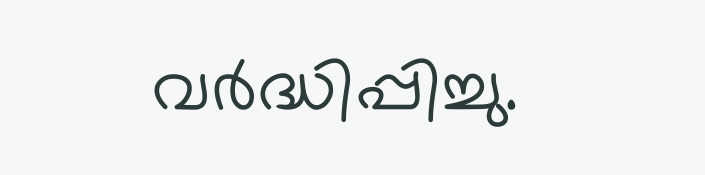വർദ്ധിപ്പിച്ചു.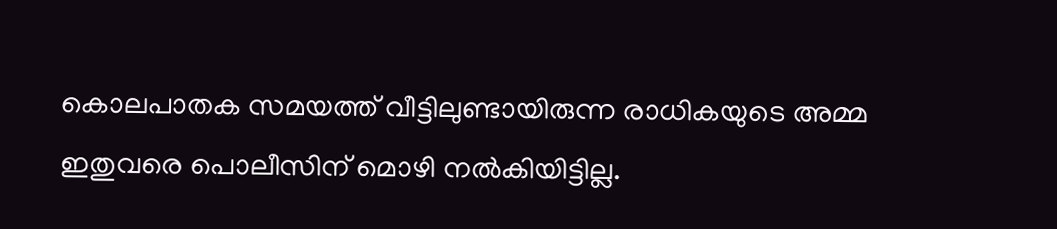കൊലപാതക സമയത്ത് വീട്ടിലുണ്ടായിരുന്ന രാധികയുടെ അമ്മ ഇതുവരെ പൊലീസിന് മൊഴി നൽകിയിട്ടില്ല.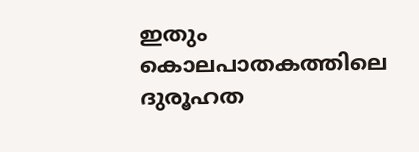ഇതും കൊലപാതകത്തിലെ ദുരൂഹത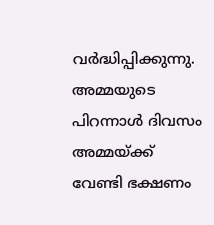വർദ്ധിപ്പിക്കുന്നു. അമ്മയുടെ പിറന്നാൾ ദിവസം അമ്മയ്ക്ക് വേണ്ടി ഭക്ഷണം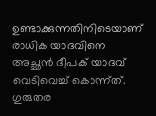ഉണ്ടാക്കുന്നതിനിടെയാണ് രാധിക യാദവിനെ അച്ഛൻ ദീപക് യാദവ് വെടിവെച്ച് കൊന്ന്ത്. ഗുരുതര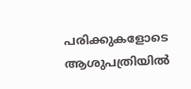പരിക്കുകളോടെ ആശുപത്രിയിൽ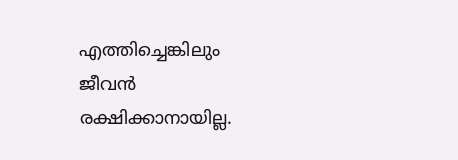എത്തിച്ചെങ്കിലും ജീവൻ രക്ഷിക്കാനായില്ല.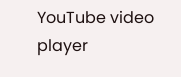YouTube video player